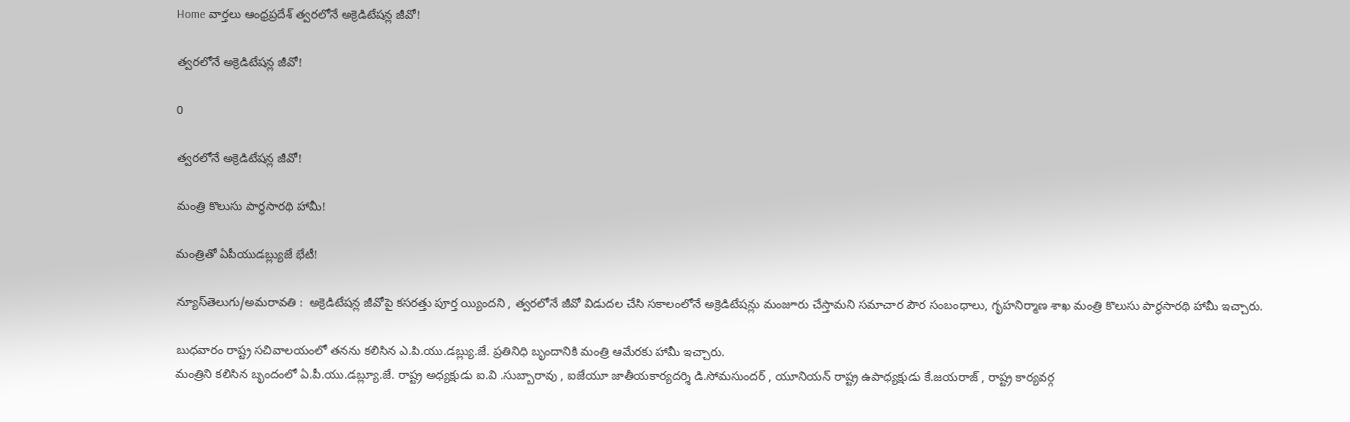Home వార్తలు ఆంధ్రప్రదేశ్‌ త్వరలోనే అక్రెడిటేషన్ల జీవో!

త్వరలోనే అక్రెడిటేషన్ల జీవో!

0

త్వరలోనే అక్రెడిటేషన్ల జీవో!

మంత్రి కొలుసు పార్థసారథి హామీ!

మంత్రితో ఏపీయుడబ్ల్యుజే భేటీ!

న్యూస్‌తెలుగు/అమరావతి :  అక్రెడిటేషన్ల జీవోపై కసరత్తు పూర్త య్యిందని , త్వరలోనే జీవో విడుదల చేసి సకాలంలోనే అక్రెడిటేషన్లు మంజూరు చేస్తామని సమాచార పౌర సంబంధాలు, గృహనిర్మాణ శాఖ మంత్రి కొలుసు పార్థసారథి హామీ ఇచ్చారు.

బుధవారం రాష్ట్ర సచివాలయంలో తనను కలిసిన ఎ.పి.యు.డబ్ల్యు.జే. ప్రతినిధి బృందానికి మంత్రి ఆమేరకు హామీ ఇచ్చారు.
మంత్రిని కలిసిన బృందంలో ఏ.పీ.యు.డబ్ల్యూ.జే. రాష్ట్ర అధ్యక్షుడు ఐ.వి .సుబ్బారావు , ఐజేయూ జాతీయకార్యదర్శి డి.సోమసుందర్ , యూనియన్ రాష్ట్ర ఉపాధ్యక్షుడు కే.జయరాజ్ , రాష్ట్ర కార్యవర్గ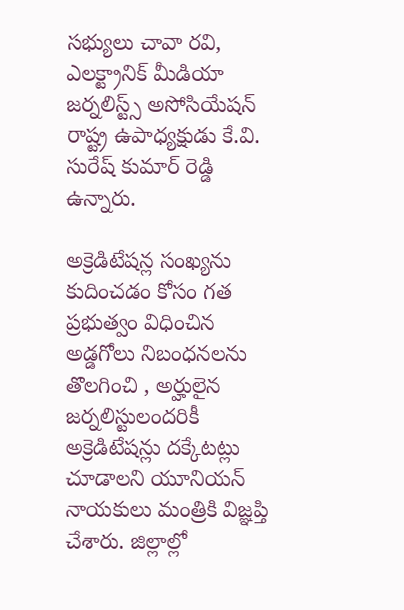సభ్యులు చావా రవి, ఎలక్ట్రానిక్ మీడియా జర్నలిస్ట్స్ అసోసియేషన్ రాష్ట్ర ఉపాధ్యక్షుడు కే.వి. సురేష్ కుమార్ రెడ్డి ఉన్నారు.

అక్రెడిటేషన్ల సంఖ్యను కుదించడం కోసం గత ప్రభుత్వం విధించిన అడ్డగోలు నిబంధనలను తొలగించి , అర్హులైన జర్నలిస్టులందరికీ అక్రెడిటేషన్లు దక్కేటట్లు చూడాలని యూనియన్ నాయకులు మంత్రికి విజ్ఞప్తి చేశారు. జిల్లాల్లో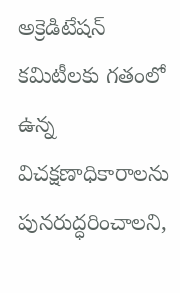అక్రెడిటేషన్ కమిటీలకు గతంలో ఉన్న విచక్షణాధికారాలను పునరుద్ధరించాలని,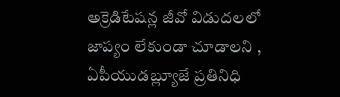అక్రెడిటేషన్ల జీవో విడుదలలో జాప్యం లేకుండా చూడాలని , ఏపీయుడబ్ల్యూజే ప్రతినిధి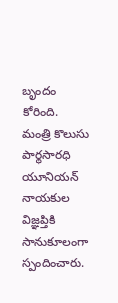బృందం కోరింది.
మంత్రి కొలుసు పార్థసారధి యూనియన్ నాయకుల విజ్ఞప్తికి సానుకూలంగా స్పందించారు.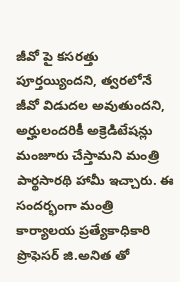జీవో పై కసరత్తు పూర్తయ్యిందని, త్వరలోనే జీవో విడుదల అవుతుందని, అర్హులందరికీ అక్రెడిటేషన్లు మంజూరు చేస్తామని మంత్రి పార్థసారథి హామీ ఇచ్చారు. ఈ సందర్భంగా మంత్రి కార్యాలయ ప్రత్యేకాధికారి ప్రొఫెసర్ జి.అనిత తో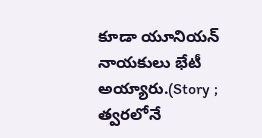కూడా యూనియన్ నాయకులు భేటీ అయ్యారు.(Story ; త్వరలోనే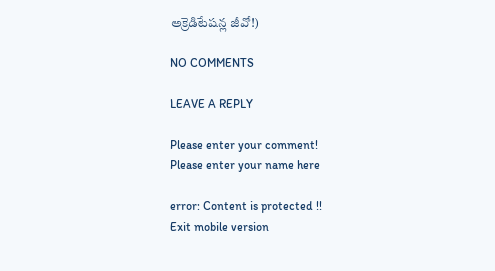అక్రెడిటేషన్ల జీవో!)

NO COMMENTS

LEAVE A REPLY

Please enter your comment!
Please enter your name here

error: Content is protected !!
Exit mobile version